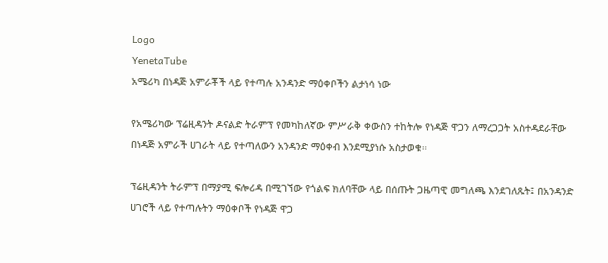Logo
YenetaTube
አሜሪካ በነዳጅ አምራቾች ላይ የተጣሉ አንዳንድ ማዕቀቦችን ልታነሳ ነው

የአሜሪካው ፕሬዚዳንት ዶናልድ ትራምፕ የመካከለኛው ምሥራቅ ቀውስን ተከትሎ የነዳጅ ዋጋን ለማረጋጋት አስተዳደራቸው በነዳጅ አምራች ሀገራት ላይ የተጣለውን አንዳንድ ማዕቀብ እንደሚያነሱ አስታወቁ።

ፕሬዚዳንት ትራምፕ በማያሚ ፍሎሪዳ በሚገኘው የጎልፍ ክለባቸው ላይ በሰጡት ጋዜጣዊ መግለጫ እንደገለጹት፤ በአንዳንድ ሀገሮች ላይ የተጣሉትን ማዕቀቦች የነዳጅ ዋጋ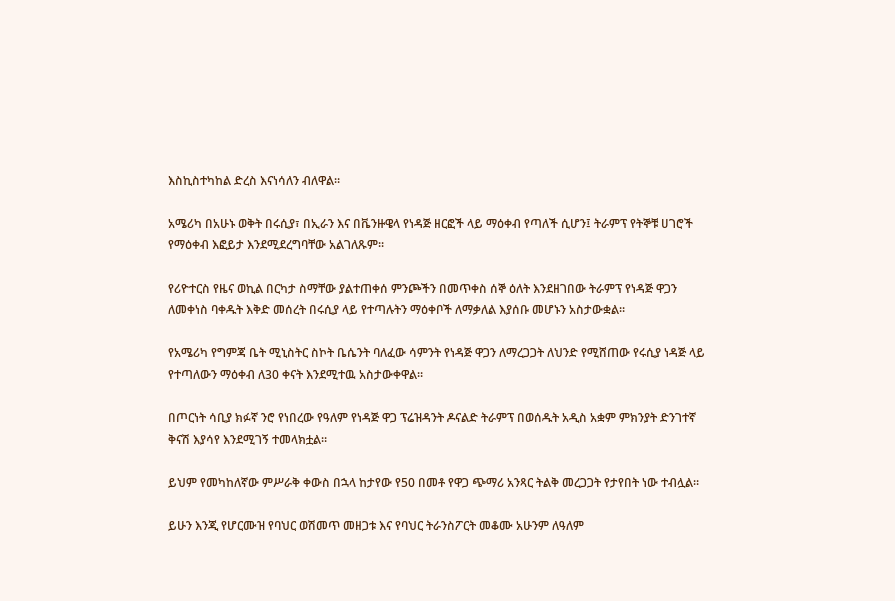እስኪስተካከል ድረስ እናነሳለን ብለዋል።

አሜሪካ በአሁኑ ወቅት በሩሲያ፣ በኢራን እና በቬንዙዌላ የነዳጅ ዘርፎች ላይ ማዕቀብ የጣለች ሲሆን፤ ትራምፕ የትኞቹ ሀገሮች የማዕቀብ እፎይታ እንደሚደረግባቸው አልገለጹም።

የሪዮተርስ የዜና ወኪል በርካታ ስማቸው ያልተጠቀሰ ምንጮችን በመጥቀስ ሰኞ ዕለት እንደዘገበው ትራምፕ የነዳጅ ዋጋን ለመቀነስ ባቀዱት እቅድ መሰረት በሩሲያ ላይ የተጣሉትን ማዕቀቦች ለማቃለል እያሰቡ መሆኑን አስታውቋል።

የአሜሪካ የግምጃ ቤት ሚኒስትር ስኮት ቤሴንት ባለፈው ሳምንት የነዳጅ ዋጋን ለማረጋጋት ለህንድ የሚሸጠው የሩሲያ ነዳጅ ላይ የተጣለውን ማዕቀብ ለ30 ቀናት እንደሚተዉ አስታውቀዋል።

በጦርነት ሳቢያ ክፉኛ ንሮ የነበረው የዓለም የነዳጅ ዋጋ ፕሬዝዳንት ዶናልድ ትራምፕ በወሰዱት አዲስ አቋም ምክንያት ድንገተኛ ቅናሽ እያሳየ እንደሚገኝ ተመላክቷል።

ይህም የመካከለኛው ምሥራቅ ቀውስ በኋላ ከታየው የ50 በመቶ የዋጋ ጭማሪ አንጻር ትልቅ መረጋጋት የታየበት ነው ተብሏል።

ይሁን እንጂ የሆርሙዝ የባህር ወሽመጥ መዘጋቱ እና የባህር ትራንስፖርት መቆሙ አሁንም ለዓለም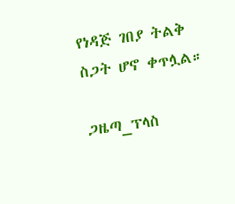የነዳጅ ገበያ ትልቅ ስጋት ሆኖ ቀጥሏል።

ጋዜጣ_ፕላስ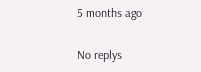5 months ago

No replys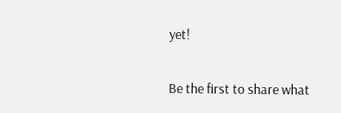yet!

Be the first to share what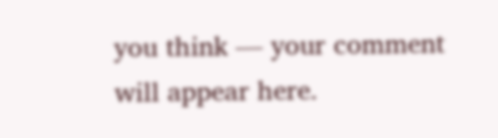you think — your comment will appear here.